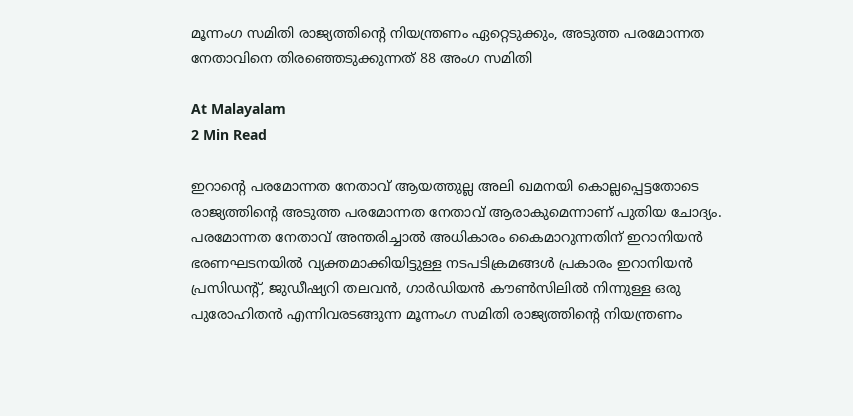മൂന്നംഗ സമിതി രാജ്യത്തിന്റെ നിയന്ത്രണം ഏറ്റെടുക്കും, അടുത്ത പരമോന്നത നേതാവിനെ തിരഞ്ഞെടുക്കുന്നത് 88 അംഗ സമിതി

At Malayalam
2 Min Read

ഇറാന്റെ പരമോന്നത നേതാവ് ആയത്തുല്ല അലി ഖമനയി കൊല്ലപ്പെട്ടതോടെ രാജ്യത്തിന്റെ അടുത്ത പരമോന്നത നേതാവ് ആരാകുമെന്നാണ് പുതിയ ചോദ്യം. പരമോന്നത നേതാവ് അന്തരിച്ചാൽ അധികാരം കൈമാറുന്നതിന് ഇറാനിയൻ ഭരണഘടനയിൽ വ്യക്തമാക്കിയിട്ടുള്ള നടപടിക്രമങ്ങൾ പ്രകാരം ഇറാനിയൻ പ്രസിഡന്റ്, ജുഡീഷ്യറി തലവൻ, ഗാർഡിയൻ കൗൺസിലിൽ നിന്നുള്ള ഒരു പുരോഹിതൻ എന്നിവരടങ്ങുന്ന മൂന്നംഗ സമിതി രാജ്യത്തിന്റെ നിയന്ത്രണം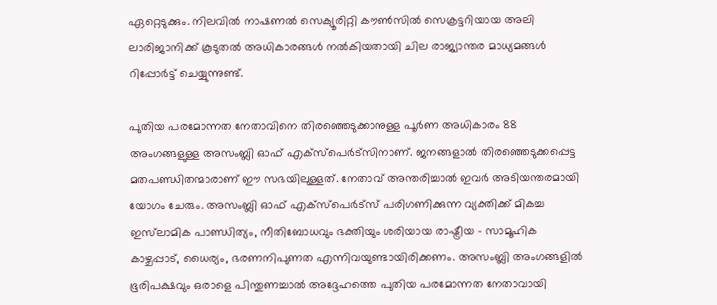ഏറ്റെടുക്കും. നിലവിൽ നാഷണൽ സെക്യൂരിറ്റി കൗൺസിൽ സെക്രട്ടറിയായ അലി ലാരിജാനിക്ക് കൂടുതൽ അധികാരങ്ങൾ നൽകിയതായി ചില രാജ്യാന്തര മാധ്യമങ്ങൾ റിപ്പോർട്ട് ചെയ്യുന്നുണ്ട്.

പുതിയ പരമോന്നത നേതാവിനെ തിരഞ്ഞെടുക്കാനുള്ള പൂർണ അധികാരം 88 അംഗങ്ങളുള്ള അസംബ്ലി ഓഫ് എക്സ്പെർട്സിനാണ്. ജനങ്ങളാൽ തിരഞ്ഞെടുക്കപ്പെട്ട മതപണ്ഡിതന്മാരാണ് ഈ സഭയിലുള്ളത്. നേതാവ് അന്തരിച്ചാൽ ഇവർ അടിയന്തരമായി യോഗം ചേരും. അസംബ്ലി ഓഫ് എക്സ്പെർട്സ് പരിഗണിക്കുന്ന വ്യക്തിക്ക് മികച്ച ഇസ്‌ലാമിക പാണ്ഡിത്യം, നീതിബോധവും ഭക്തിയും ശരിയായ രാഷ്ട്രീയ – സാമൂഹിക കാഴ്ചപ്പാട്, ധൈര്യം, ഭരണനിപുണത എന്നിവയുണ്ടായിരിക്കണം. അസംബ്ലി അംഗങ്ങളിൽ ഭൂരിപക്ഷവും ഒരാളെ പിന്തുണച്ചാൽ അദ്ദേഹത്തെ പുതിയ പരമോന്നത നേതാവായി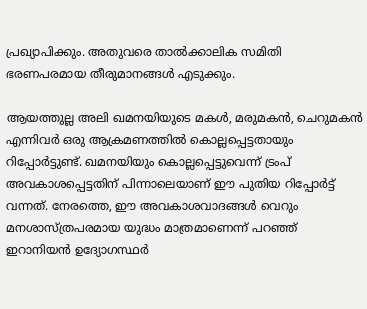പ്രഖ്യാപിക്കും. അതുവരെ താൽക്കാലിക സമിതി ഭരണപരമായ തീരുമാനങ്ങൾ എടുക്കും.

ആയത്തുല്ല അലി ഖമനയിയുടെ മകൾ, മരുമകൻ, ചെറുമകൻ എന്നിവർ ഒരു ആക്രമണത്തിൽ കൊല്ലപ്പെട്ടതായും റിപ്പോർട്ടുണ്ട്. ഖമനയിയും കൊല്ലപ്പെട്ടുവെന്ന് ട്രംപ് അവകാശപ്പെട്ടതിന് പിന്നാലെയാണ് ഈ പുതിയ റിപ്പോർട്ട് വന്നത്. നേരത്തെ, ഈ അവകാശവാദങ്ങൾ വെറും മനശാസ്ത്രപരമായ യുദ്ധം മാത്രമാണെന്ന് പറഞ്ഞ് ഇറാനിയൻ ഉദ്യോഗസ്ഥർ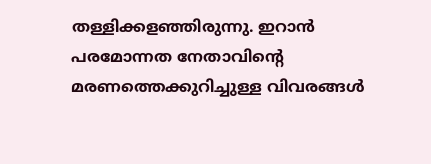തള്ളിക്കളഞ്ഞിരുന്നു. ഇറാൻ പരമോന്നത നേതാവിന്റെ മരണത്തെക്കുറിച്ചുള്ള വിവരങ്ങൾ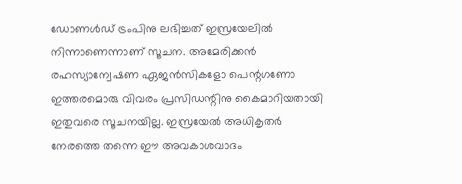ഡോണൾഡ് ട്രംപിനു ലഭിച്ചത് ഇസ്രയേലിൽ നിന്നാണെന്നാണ് സൂചന. അമേരിക്കൻ രഹസ്യാന്വേഷണ ഏജൻസികളോ പെന്റഗണോ ഇത്തരമൊരു വിവരം പ്രസിഡന്റിനു കൈമാറിയതായി ഇതുവരെ സൂചനയില്ല. ഇസ്രയേൽ അധികൃതർ നേരത്തെ തന്നെ ഈ അവകാശവാദം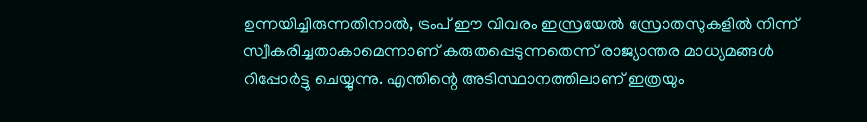ഉന്നയിച്ചിരുന്നതിനാൽ, ട്രംപ് ഈ വിവരം ഇസ്രയേൽ സ്രോതസുകളിൽ നിന്ന് സ്വീകരിച്ചതാകാമെന്നാണ് കരുതപ്പെടുന്നതെന്ന് രാജ്യാന്തര മാധ്യമങ്ങൾ റിപ്പോർട്ടു ചെയ്യുന്നു. എന്തിന്റെ അടിസ്ഥാനത്തിലാണ് ഇത്രയും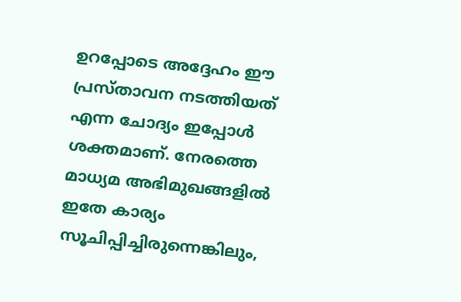ഉറപ്പോടെ അദ്ദേഹം ഈ പ്രസ്താവന നടത്തിയത് എന്ന ചോദ്യം ഇപ്പോൾ ശക്തമാണ്. നേരത്തെ മാധ്യമ അഭിമുഖങ്ങളിൽ ഇതേ കാര്യം സൂചിപ്പിച്ചിരുന്നെങ്കിലും,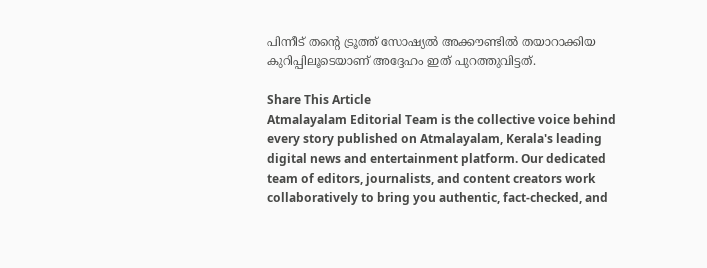പിന്നീട് തന്റെ ട്രൂത്ത് സോഷ്യൽ അക്കൗണ്ടിൽ തയാറാക്കിയ കുറിപ്പിലൂടെയാണ് അദ്ദേഹം ഇത് പുറത്തുവിട്ടത്.

Share This Article
Atmalayalam Editorial Team is the collective voice behind every story published on Atmalayalam, Kerala's leading digital news and entertainment platform. Our dedicated team of editors, journalists, and content creators work collaboratively to bring you authentic, fact-checked, and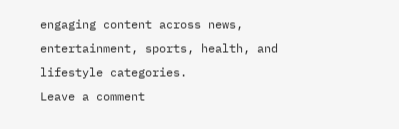engaging content across news, entertainment, sports, health, and lifestyle categories.
Leave a comment